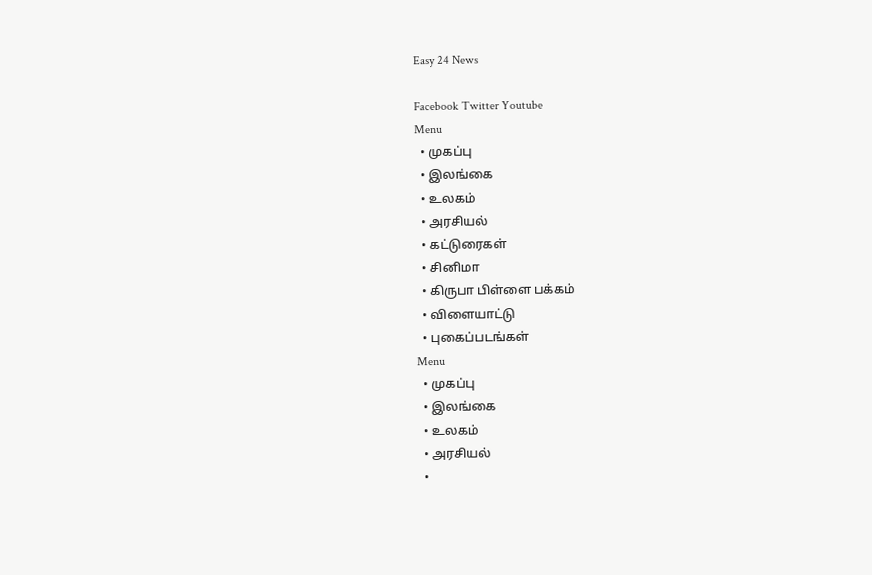Easy 24 News

Facebook Twitter Youtube
Menu
  • முகப்பு
  • இலங்கை
  • உலகம்
  • அரசியல்
  • கட்டுரைகள்
  • சினிமா
  • கிருபா பிள்ளை பக்கம்
  • விளையாட்டு
  • புகைப்படங்கள்
Menu
  • முகப்பு
  • இலங்கை
  • உலகம்
  • அரசியல்
  •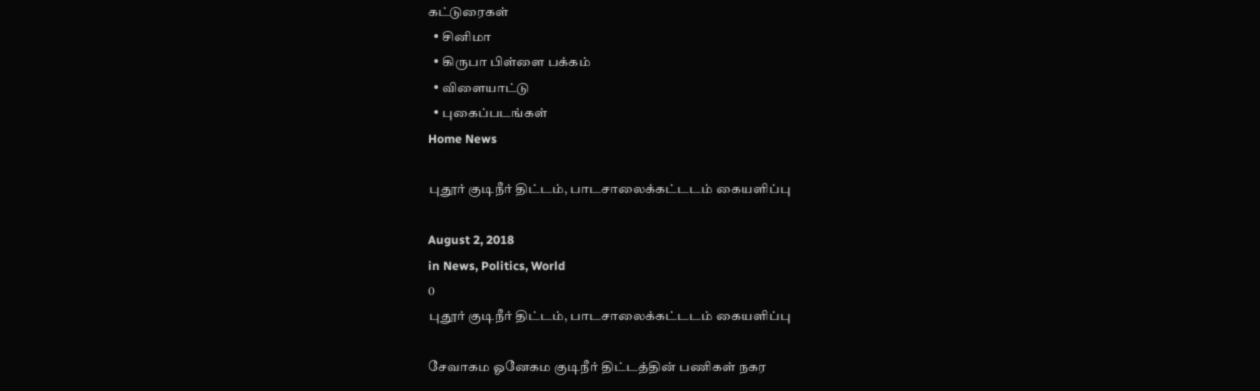கட்டுரைகள்
  • சினிமா
  • கிருபா பிள்ளை பக்கம்
  • விளையாட்டு
  • புகைப்படங்கள்
Home News

புதூர் குடிநீர் திட்டம், பாடசாலைக்கட்டடம் கையளிப்பு

August 2, 2018
in News, Politics, World
0
புதூர் குடிநீர் திட்டம், பாடசாலைக்கட்டடம் கையளிப்பு

சேவாகம ஓனேகம குடிநீர் திட்டத்தின் பணிகள் நகர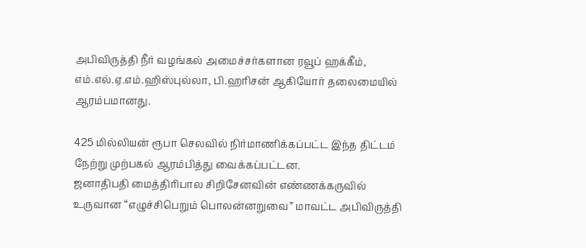அபிவிருத்தி நீர் வழங்கல் அமைச்சர்களான ரவூப் ஹக்கீம், எம்.எல்.ஏ.எம்.ஹிஸ்புல்லா, பி.ஹரிசன் ஆகியோர் தலைமையில் ஆரம்பமானது.

425 மில்லியன் ரூபா செலவில் நிர்மாணிக்கப்பட்ட இந்த திட்டம் நேற்று முற்பகல் ஆரம்பித்து வைக்கப்பட்டன.
ஜனாதிபதி மைத்திரிபால சிறிசேனவின் எண்ணக்கருவில் உருவான “எழுச்சிபெறும் பொலன்னறுவை” மாவட்ட அபிவிருத்தி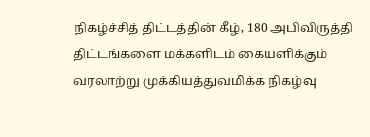நிகழ்ச்சித் திட்டத்தின் கீழ், 180 அபிவிருத்தி திட்டங்களை மக்களிடம் கையளிக்கும் வரலாற்று முக்கியத்துவமிக்க நிகழ்வு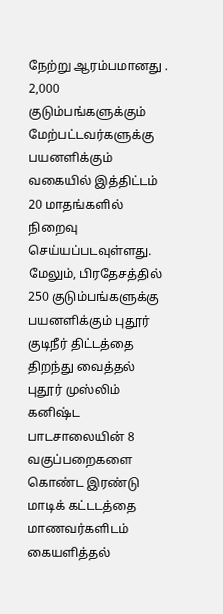நேற்று ஆரம்பமானது .
2,000 குடும்பங்களுக்கும் மேற்பட்டவர்களுக்கு பயனளிக்கும் வகையில் இத்திட்டம் 20 மாதங்களில் நிறைவு செய்யப்படவுள்ளது.
மேலும், பிரதேசத்தில் 250 குடும்பங்களுக்கு பயனளிக்கும் புதூர் குடிநீர் திட்டத்தை திறந்து வைத்தல் புதூர் முஸ்லிம் கனிஷ்ட பாடசாலையின் 8 வகுப்பறைகளை கொண்ட இரண்டு மாடிக் கட்டடத்தை மாணவர்களிடம் கையளித்தல்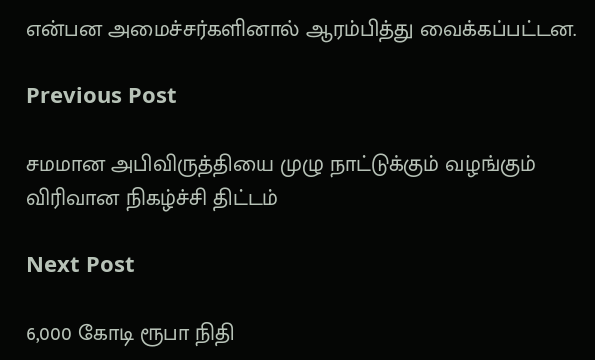என்பன அமைச்சர்களினால் ஆரம்பித்து வைக்கப்பட்டன.

Previous Post

சமமான அபிவிருத்தியை முழு நாட்டுக்கும் வழங்கும் விரிவான நிகழ்ச்சி திட்டம்

Next Post

6,000 கோடி ரூபா நிதி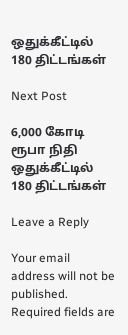ஒதுக்கீட்டில் 180 திட்டங்கள்

Next Post

6,000 கோடி ரூபா நிதி ஒதுக்கீட்டில் 180 திட்டங்கள்

Leave a Reply

Your email address will not be published. Required fields are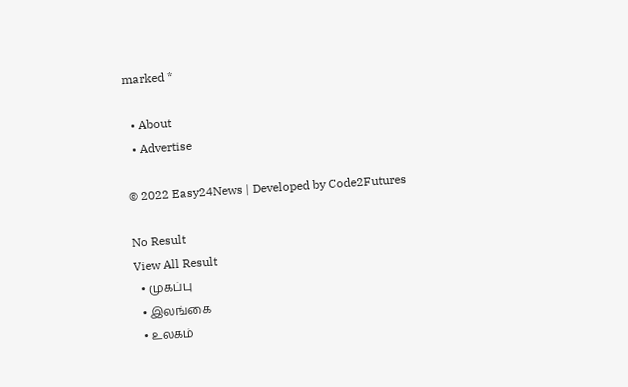marked *

  • About
  • Advertise

© 2022 Easy24News | Developed by Code2Futures

No Result
View All Result
  • முகப்பு
  • இலங்கை
  • உலகம்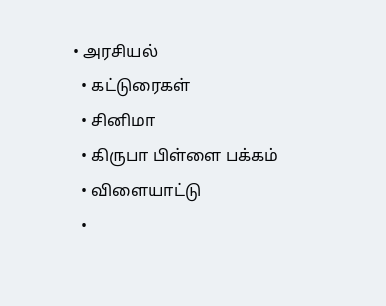• அரசியல்
  • கட்டுரைகள்
  • சினிமா
  • கிருபா பிள்ளை பக்கம்
  • விளையாட்டு
  •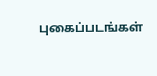புகைப்படங்கள்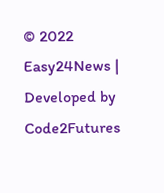© 2022 Easy24News | Developed by Code2Futures